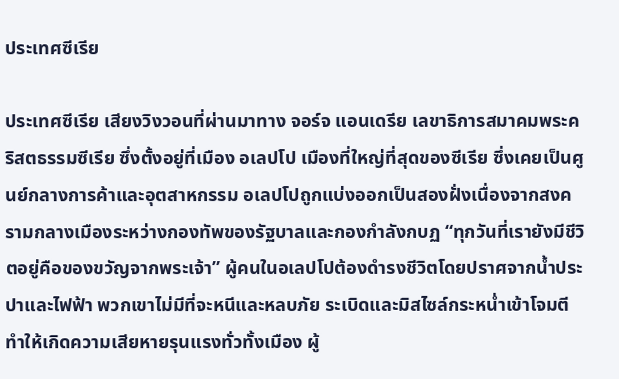ประเทศซีเรีย

ประเทศซีเรีย เสียงวิงวอนที่ผ่านมาทาง จอร์จ แอนเดรีย เลขาธิการสมาคมพระคริสตธรรมซีเรีย ซึ่งตั้งอยู่ที่เมือง อเลปโป เมืองที่ใหญ่ที่สุดของซีเรีย ซึ่งเคยเป็นศูนย์กลางการค้าและอุตสาหกรรม อเลปโปถูกแบ่งออกเป็นสองฝั่งเนื่องจากสงครามกลางเมืองระหว่างกองทัพของรัฐบาลและกองกำลังกบฏ “ทุกวันที่เรายังมีชีวิตอยู่คือของขวัญจากพระเจ้า” ผู้คนในอเลปโปต้องดำรงชีวิตโดยปราศจากน้ำประปาและไฟฟ้า พวกเขาไม่มีที่จะหนีและหลบภัย ระเบิดและมิสไซล์กระหน่ำเข้าโจมตี ทำให้เกิดความเสียหายรุนแรงทั่วทั้งเมือง ผู้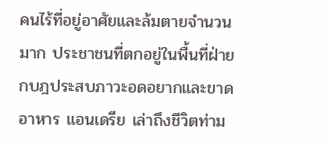คนไร้ที่อยู่อาศัยและล้มตายจำนวนมาก ประชาชนที่ตกอยู่ในพื้นที่ฝ่ายกบฎประสบภาวะอดอยากและขาดอาหาร แอนเดรีย เล่าถึงชีวิตท่าม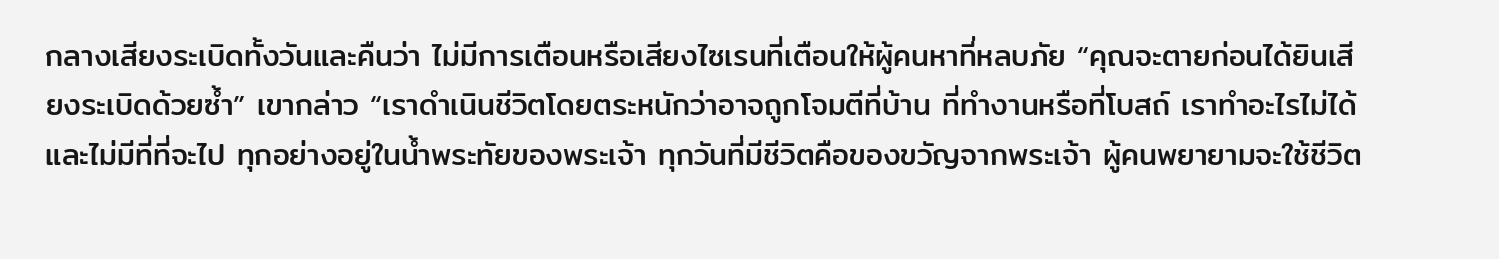กลางเสียงระเบิดทั้งวันและคืนว่า ไม่มีการเตือนหรือเสียงไซเรนที่เตือนให้ผู้คนหาที่หลบภัย “คุณจะตายก่อนได้ยินเสียงระเบิดด้วยซ้ำ” เขากล่าว “เราดำเนินชีวิตโดยตระหนักว่าอาจถูกโจมตีที่บ้าน ที่ทำงานหรือที่โบสถ์ เราทำอะไรไม่ได้ และไม่มีที่ที่จะไป ทุกอย่างอยู่ในน้ำพระทัยของพระเจ้า ทุกวันที่มีชีวิตคือของขวัญจากพระเจ้า ผู้คนพยายามจะใช้ชีวิต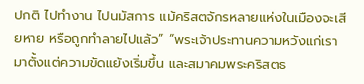ปกติ ไปทำงาน ไปนมัสการ แม้คริสตจักรหลายแห่งในเมืองจะเสียหาย หรือถูกทำลายไปแล้ว” “พระเจ้าประทานความหวังแก่เรามาตั้งแต่ความขัดแย้งเริ่มขึ้น และสมาคมพระคริสตธ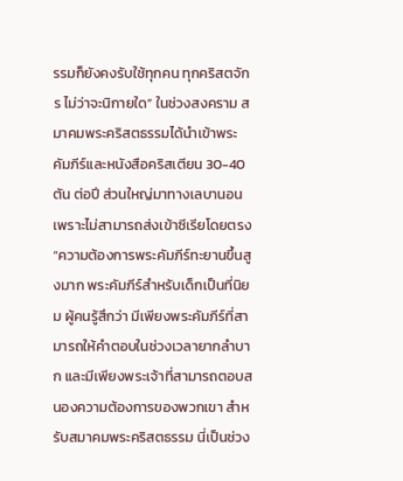รรมก็ยังคงรับใช้ทุกคน ทุกคริสตจักร ไม่ว่าจะนิกายใด” ในช่วงสงคราม สมาคมพระคริสตธรรมได้นำเข้าพระคัมภีร์และหนังสือคริสเตียน 30-40 ตัน ต่อปี ส่วนใหญ่มาทางเลบานอน เพราะไม่สามารถส่งเข้าซีเรียโดยตรง “ความต้องการพระคัมภีร์ทะยานขึ้นสูงมาก พระคัมภีร์สำหรับเด็กเป็นที่นิยม ผู้คนรู้สึกว่า มีเพียงพระคัมภีร์ที่สามารถให้คำตอบในช่วงเวลายากลำบาก และมีเพียงพระเจ้าที่สามารถตอบสนองความต้องการของพวกเขา สำหรับสมาคมพระคริสตธรรม นี่เป็นช่วง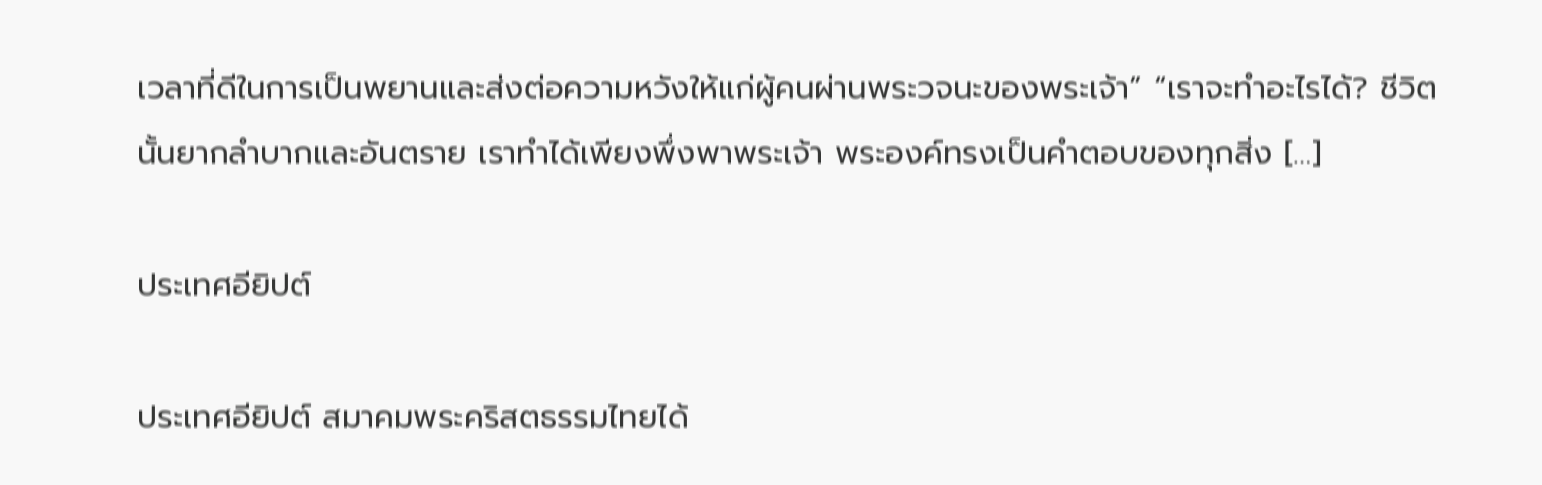เวลาที่ดีในการเป็นพยานและส่งต่อความหวังให้แก่ผู้คนผ่านพระวจนะของพระเจ้า” “เราจะทำอะไรได้? ชีวิตนั้นยากลำบากและอันตราย เราทำได้เพียงพึ่งพาพระเจ้า พระองค์ทรงเป็นคำตอบของทุกสิ่ง […]

ประเทศอียิปต์

ประเทศอียิปต์ สมาคมพระคริสตธรรมไทยได้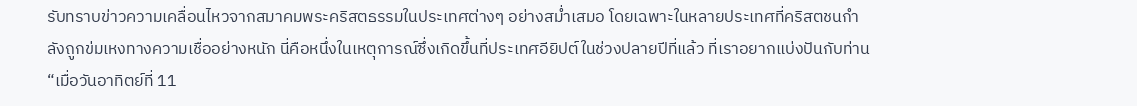รับทราบข่าวความเคลื่อนไหวจากสมาคมพระคริสตธรรมในประเทศต่างๆ อย่างสม่ำเสมอ โดยเฉพาะในหลายประเทศที่คริสตชนกำลังถูกข่มเหงทางความเชื่ออย่างหนัก นี่คือหนึ่งในเหตุการณ์ซึ่งเกิดขึ้นที่ประเทศอียิปต์ในช่วงปลายปีที่แล้ว ที่เราอยากแบ่งปันกับท่าน “เมื่อวันอาทิตย์ที่ 11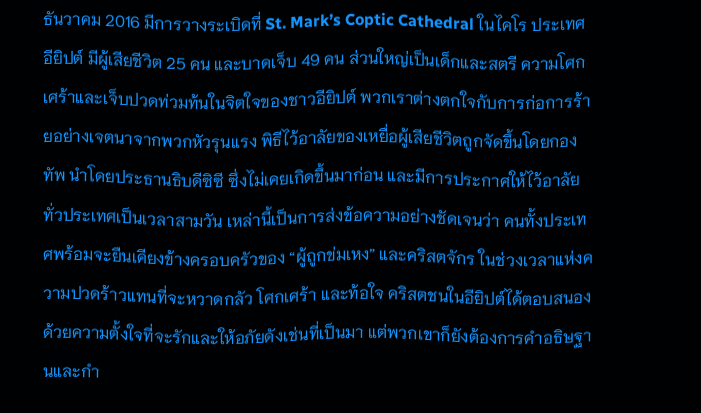ธันวาคม 2016 มีการวางระเบิดที่ St. Mark’s Coptic Cathedral ในไคโร ประเทศอียิปต์ มีผู้เสียชีวิต 25 คน และบาดเจ็บ 49 คน ส่วนใหญ่เป็นเด็กและสตรี ความโศกเศร้าและเจ็บปวดท่วมท้นในจิตใจของชาวอียิปต์ พวกเราต่างตกใจกับการก่อการร้ายอย่างเจตนาจากพวกหัวรุนแรง พิธีไว้อาลัยของเหยื่อผู้เสียชีวิตถูกจัดขึ้นโดยกองทัพ นำโดยประธานธิบดีซิซี ซึ่งไม่เคยเกิดขึ้นมาก่อน และมีการประกาศให้ไว้อาลัยทั่วประเทศเป็นเวลาสามวัน เหล่านี้เป็นการส่งข้อความอย่างชัดเจนว่า คนทั้งประเทศพร้อมจะยืนเคียงข้างครอบครัวของ “ผู้ถูกข่มเหง” และคริสตจักร ในช่วงเวลาแห่งความปวดร้าวแทนที่จะหวาดกลัว โศกเศร้า และท้อใจ คริสตชนในอียิปต์ได้ตอบสนองด้วยความตั้งใจที่จะรักและให้อภัยดังเช่นที่เป็นมา แต่พวกเขาก็ยังต้องการคำอธิษฐานและกำ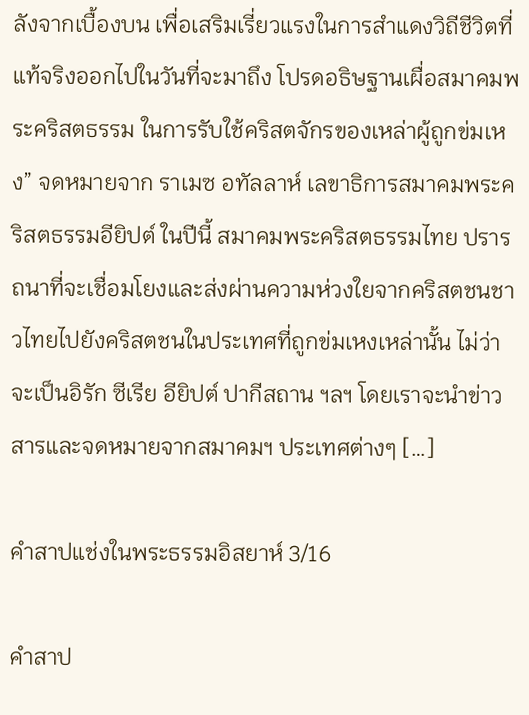ลังจากเบื้องบน เพื่อเสริมเรี่ยวแรงในการสำแดงวิถีชีวิตที่แท้จริงออกไปในวันที่จะมาถึง โปรดอธิษฐานเผื่อสมาคมพระคริสตธรรม ในการรับใช้คริสตจักรของเหล่าผู้ถูกข่มเหง” จดหมายจาก ราเมซ อทัลลาห์ เลขาธิการสมาคมพระคริสตธรรมอียิปต์ ในปีนี้ สมาคมพระคริสตธรรมไทย ปรารถนาที่จะเชื่อมโยงและส่งผ่านความห่วงใยจากคริสตชนชาวไทยไปยังคริสตชนในประเทศที่ถูกข่มเหงเหล่านั้น ไม่ว่าจะเป็นอิรัก ซีเรีย อียิปต์ ปากีสถาน ฯลฯ โดยเราจะนำข่าวสารและจดหมายจากสมาคมฯ ประเทศต่างๆ […]

คำสาปแช่งในพระธรรมอิสยาห์ 3/16

คำสาป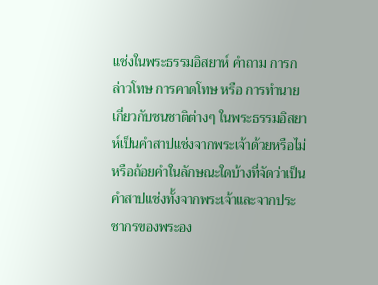แช่งในพระธรรมอิสยาห์ คําถาม การกล่าวโทษ การคาดโทษ หรือ การทํานายเกี่ยวกับชนชาติต่างๆ ในพระธรรมอิสยาห์เป็นคําสาปแช่งจากพระเจ้าด้วยหรือไม่ หรือถ้อยคําในลักษณะใดบ้างที่จัดว่าเป็นคําสาปแช่งทั้งจากพระเจ้าและจากประชากรของพระอง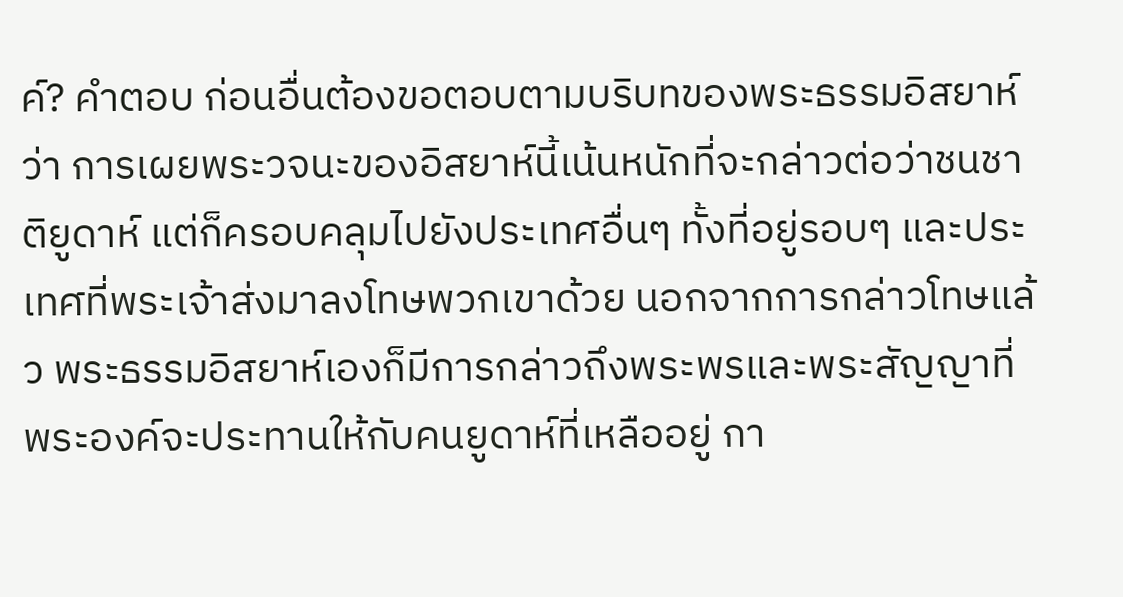ค์? คําตอบ ก่อนอื่นต้องขอตอบตามบริบทของพระธรรมอิสยาห์ว่า การเผยพระวจนะของอิสยาห์นี้เน้นหนักที่จะกล่าวต่อว่าชนชาติยูดาห์ แต่ก็ครอบคลุมไปยังประเทศอื่นๆ ทั้งที่อยู่รอบๆ และประเทศที่พระเจ้าส่งมาลงโทษพวกเขาด้วย นอกจากการกล่าวโทษแล้ว พระธรรมอิสยาห์เองก็มีการกล่าวถึงพระพรและพระสัญญาที่พระองค์จะประทานให้กับคนยูดาห์ที่เหลืออยู่ กา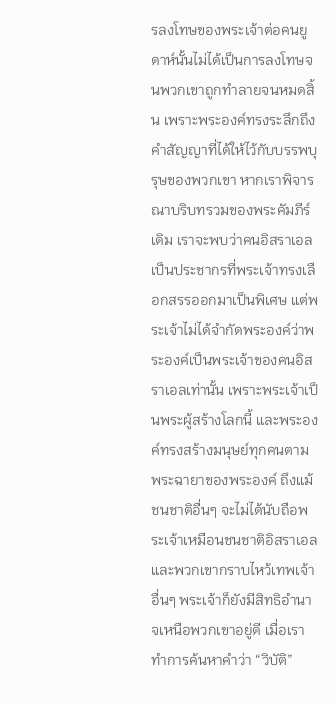รลงโทษของพระเจ้าต่อคนยูดาห์นั้นไม่ได้เป็นการลงโทษจนพวกเขาถูกทําลายจนหมดสิ้น เพราะพระองค์ทรงระลึกถึงคําสัญญาที่ได้ให้ไว้กับบรรพบุรุษของพวกเขา หากเราพิจารณาบริบทรวมของพระคัมภีร์เดิม เราจะพบว่าคนอิสราเอลเป็นประชากรที่พระเจ้าทรงเลือกสรรออกมาเป็นพิเศษ แต่พระเจ้าไม่ได้จํากัดพระองค์ว่าพระองค์เป็นพระเจ้าของคนอิสราเอลเท่านั้น เพราะพระเจ้าเป็นพระผู้สร้างโลกนี้ และพระองค์ทรงสร้างมนุษย์ทุกคนตามพระฉายาของพระองค์ ถึงแม้ชนชาติอื่นๆ จะไม่ได้นับถือพระเจ้าเหมือนชนชาติอิสราเอล และพวกเขากราบไหว้เทพเจ้าอื่นๆ พระเจ้าก็ยังมีสิทธิอํานาจเหนือพวกเขาอยู่ดี เมื่อเราทําการค้นหาคําว่า “วิบัติ”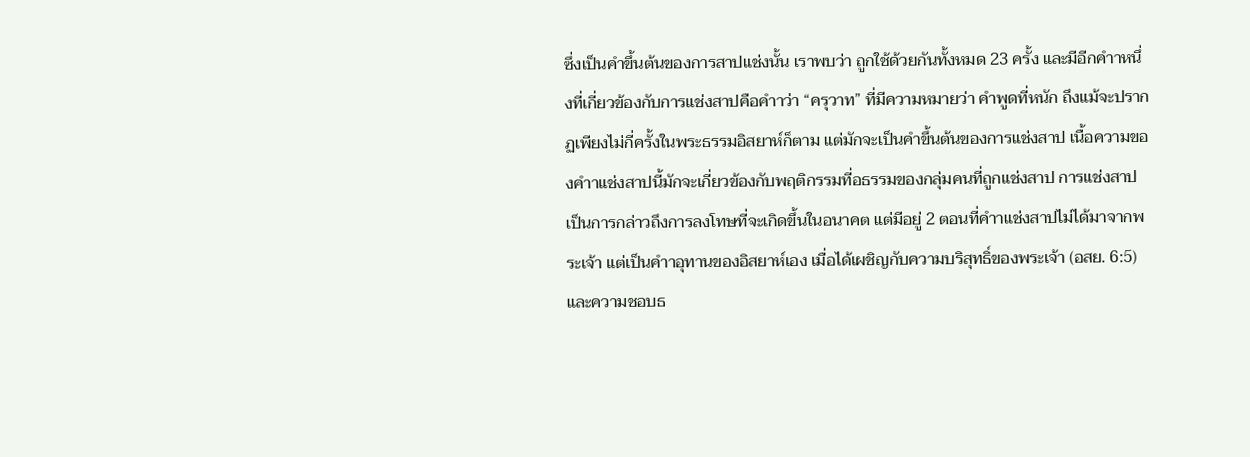ซึ่งเป็นคําขึ้นต้นของการสาปแช่งนั้น เราพบว่า ถูกใช้ด้วยกันทั้งหมด 23 ครั้ง และมีอีกคําาหนึ่งที่เกี่ยวข้องกับการแช่งสาปคือคําาว่า “ครุวาท” ที่มีความหมายว่า คําพูดที่หนัก ถึงแม้จะปรากฏเพียงไม่กี่ครั้งในพระธรรมอิสยาห์ก็ตาม แต่มักจะเป็นคําขึ้นต้นของการแช่งสาป เนื้อความของคําาแช่งสาปนี้มักจะเกี่ยวข้องกับพฤติกรรมที่อธรรมของกลุ่มคนที่ถูกแช่งสาป การแช่งสาปเป็นการกล่าวถึงการลงโทษที่จะเกิดขึ้นในอนาคต แต่มีอยู่ 2 ตอนที่คําาแช่งสาปไม่ได้มาจากพระเจ้า แต่เป็นคําาอุทานของอิสยาห์เอง เมื่อได้เผชิญกับความบริสุทธิ์ของพระเจ้า (อสย. 6:5) และความชอบธ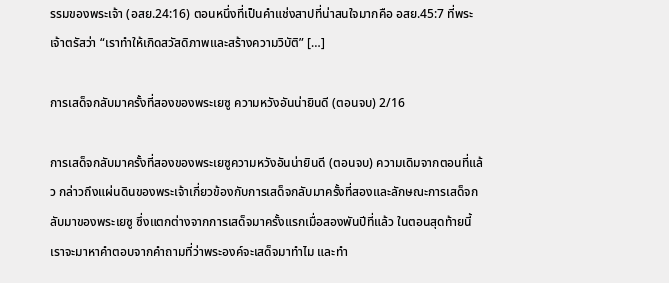รรมของพระเจ้า (อสย.24:16) ตอนหนึ่งที่เป็นคําแช่งสาปที่น่าสนใจมากคือ อสย.45:7 ที่พระเจ้าตรัสว่า “เราทําให้เกิดสวัสดิภาพและสร้างความวิบัติ” […]

การเสด็จกลับมาครั้งที่สองของพระเยซู ความหวังอันน่ายินดี (ตอนจบ) 2/16

การเสด็จกลับมาครั้งที่สองของพระเยซูความหวังอันน่ายินดี (ตอนจบ) ความเดิมจากตอนที่แล้ว กล่าวถึงแผ่นดินของพระเจ้าเกี่ยวข้องกับการเสด็จกลับมาครั้งที่สองและลักษณะการเสด็จกลับมาของพระเยซู ซึ่งแตกต่างจากการเสด็จมาครั้งแรกเมื่อสองพันปีที่แล้ว ในตอนสุดท้ายนี้เราจะมาหาคำตอบจากคำถามที่ว่าพระองค์จะเสด็จมาทำไม และทำ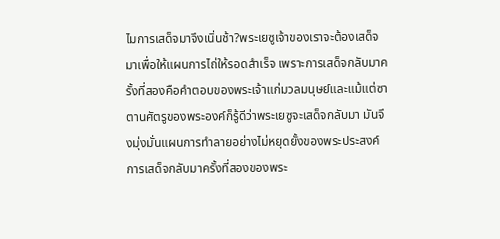ไมการเสด็จมาจึงเนิ่นช้า?พระเยซูเจ้าของเราจะต้องเสด็จมาเพื่อให้แผนการไถ่ให้รอดสำเร็จ เพราะการเสด็จกลับมาครั้งที่สองคือคำตอบของพระเจ้าแก่มวลมนุษย์และแม้แต่ซาตานศัตรูของพระองค์ก็รู้ดีว่าพระเยซูจะเสด็จกลับมา มันจึงมุ่งมั่นแผนการทำลายอย่างไม่หยุดยั้งของพระประสงค์การเสด็จกลับมาครั้งที่สองของพระ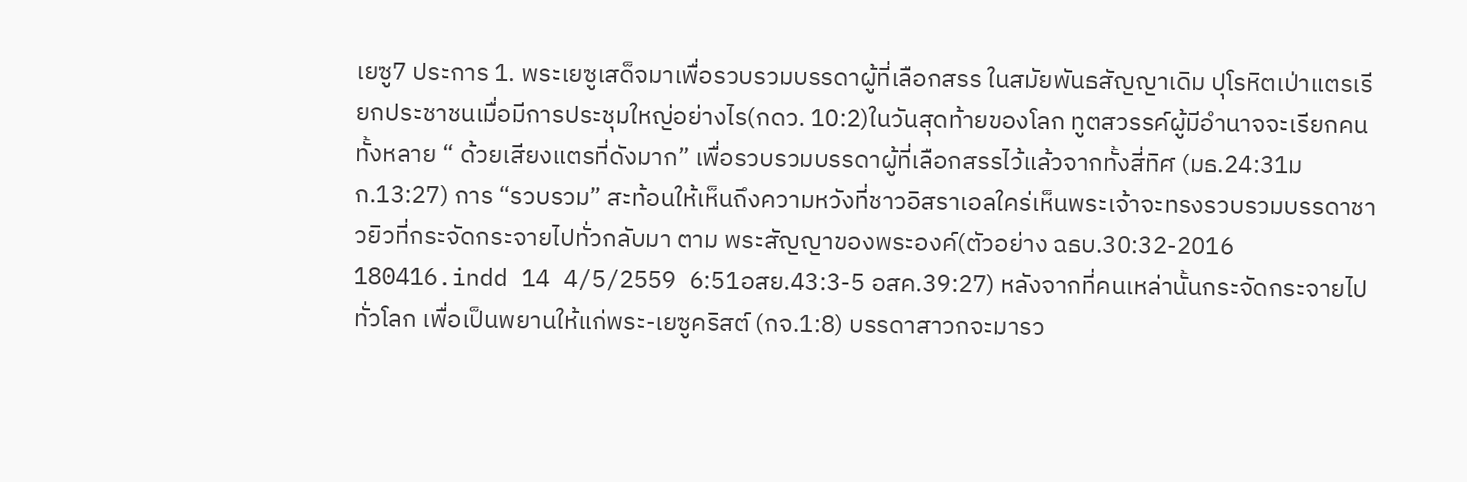เยซู7 ประการ 1. พระเยซูเสด็จมาเพื่อรวบรวมบรรดาผู้ที่เลือกสรร ในสมัยพันธสัญญาเดิม ปุโรหิตเป่าแตรเรียกประชาชนเมื่อมีการประชุมใหญ่อย่างไร(กดว. 10:2)ในวันสุดท้ายของโลก ทูตสวรรค์ผู้มีอำนาจจะเรียกคนทั้งหลาย “ ด้วยเสียงแตรที่ดังมาก” เพื่อรวบรวมบรรดาผู้ที่เลือกสรรไว้แล้วจากทั้งสี่ทิศ (มธ.24:31มก.13:27) การ “รวบรวม” สะท้อนให้เห็นถึงความหวังที่ชาวอิสราเอลใคร่เห็นพระเจ้าจะทรงรวบรวมบรรดาชาวยิวที่กระจัดกระจายไปทั่วกลับมา ตาม พระสัญญาของพระองค์(ตัวอย่าง ฉธบ.30:32-2016 180416.indd 14 4/5/2559 6:51อสย.43:3-5 อสค.39:27) หลังจากที่คนเหล่านั้นกระจัดกระจายไปทั่วโลก เพื่อเป็นพยานให้แก่พระ-เยซูคริสต์ (กจ.1:8) บรรดาสาวกจะมารว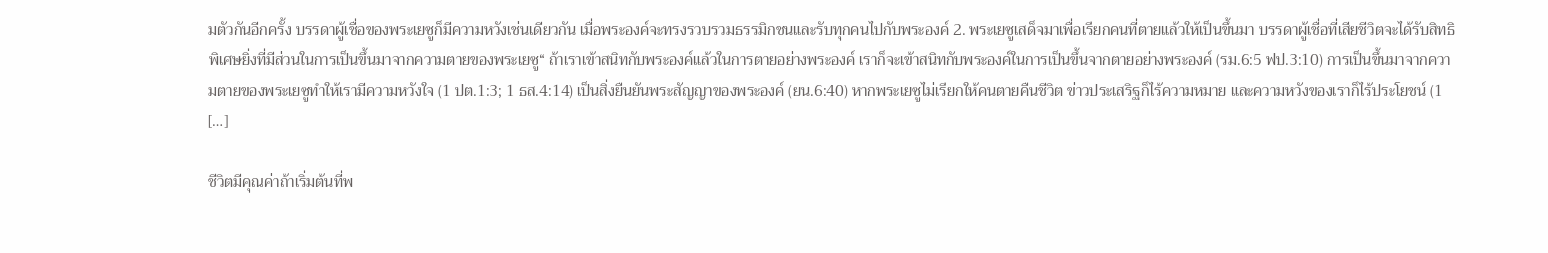มตัวกันอีกครั้ง บรรดาผู้เชื่อของพระเยซูก็มีความหวังเช่นเดียวกัน เมื่อพระองค์จะทรงรวบรวมธรรมิกชนและรับทุกคนไปกับพระองค์ 2. พระเยซูเสด็จมาเพื่อเรียกคนที่ตายแล้วให้เป็นขึ้นมา บรรดาผู้เชื่อที่เสียชีวิตจะได้รับสิทธิพิเศษยิ่งที่มีส่วนในการเป็นขึ้นมาจากความตายของพระเยซู“ ถ้าเราเข้าสนิทกับพระองค์แล้วในการตายอย่างพระองค์ เราก็จะเข้าสนิทกับพระองค์ในการเป็นขึ้นจากตายอย่างพระองค์ (รม.6:5 ฟป.3:10) การเป็นขึ้นมาจากความตายของพระเยซูทำให้เรามีความหวังใจ (1 ปต.1:3; 1 ธส.4:14) เป็นสิ่งยืนยันพระสัญญาของพระองค์ (ยน.6:40) หากพระเยซูไม่เรียกให้คนตายคืนชีวิต ข่าวประเสริฐก็ไร้ความหมาย และความหวังของเราก็ไร้ประโยชน์ (1 […]

ชีวิตมีคุณค่าถ้าเริ่มต้นที่พ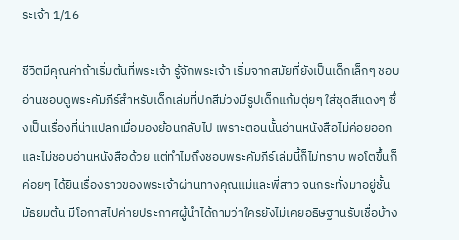ระเจ้า 1/16

ชีวิตมีคุณค่าถ้าเริ่มต้นที่พระเจ้า รู้จักพระเจ้า เริ่มจากสมัยที่ยังเป็นเด็กเล็กๆ ชอบอ่านชอบดูพระคัมภีร์สำหรับเด็กเล่มที่ปกสีม่วงมีรูปเด็กแก้มตุ่ยๆ ใส่ชุดสีแดงๆ ซึ่งเป็นเรื่องที่น่าแปลกเมื่อมองย้อนกลับไป เพราะตอนนั้นอ่านหนังสือไม่ค่อยออกและไม่ชอบอ่านหนังสือด้วย แต่ทำไมถึงชอบพระคัมภีร์เล่มนี้ก็ไม่ทราบ พอโตขึ้นก็ค่อยๆ ได้ยินเรื่องราวของพระเจ้าผ่านทางคุณแม่และพี่สาว จนกระทั่งมาอยู่ชั้นมัธยมต้น มีโอกาสไปค่ายประกาศผู้นำได้ถามว่าใครยังไม่เคยอธิษฐานรับเชื่อบ้าง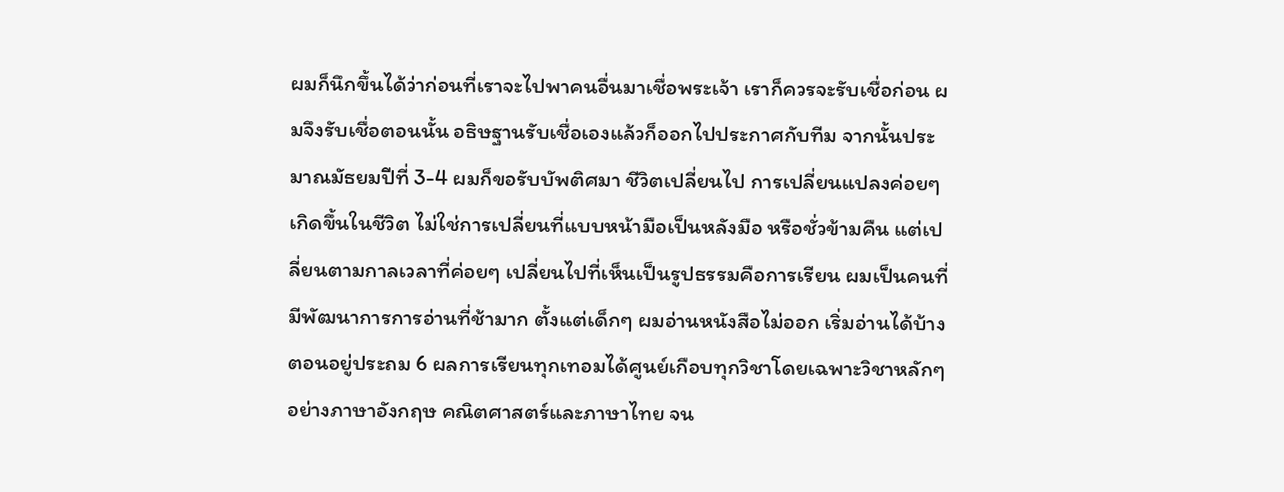ผมก็นึกขึ้นได้ว่าก่อนที่เราจะไปพาคนอื่นมาเชื่อพระเจ้า เราก็ควรจะรับเชื่อก่อน ผมจึงรับเชื่อตอนนั้น อธิษฐานรับเชื่อเองแล้วก็ออกไปประกาศกับทีม จากนั้นประมาณมัธยมปีที่ 3-4 ผมก็ขอรับบัพติศมา ชีวิตเปลี่ยนไป การเปลี่ยนแปลงค่อยๆ เกิดขึ้นในชีวิต ไม่ใช่การเปลี่ยนที่แบบหน้ามือเป็นหลังมือ หรือชั่วข้ามคืน แต่เปลี่ยนตามกาลเวลาที่ค่อยๆ เปลี่ยนไปที่เห็นเป็นรูปธรรมคือการเรียน ผมเป็นคนที่มีพัฒนาการการอ่านที่ช้ามาก ตั้งแต่เด็กๆ ผมอ่านหนังสือไม่ออก เริ่มอ่านได้บ้างตอนอยู่ประถม 6 ผลการเรียนทุกเทอมได้ศูนย์เกือบทุกวิชาโดยเฉพาะวิชาหลักๆ อย่างภาษาอังกฤษ คณิตศาสตร์และภาษาไทย จน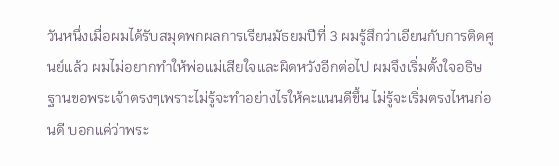วันหนึ่งเมื่อผมได้รับสมุดพกผลการเรียนมัธยมปีที่ 3 ผมรู้สึกว่าเอียนกับการติดศูนย์แล้ว ผมไม่อยากทำให้พ่อแม่เสียใจและผิดหวังอีกต่อไป ผมจึงเริ่มตั้งใจอธิษฐานขอพระเจ้าตรงๆเพราะไม่รู้จะทำอย่างไรให้คะแนนดีขึ้น ไม่รู้จะเริ่มตรงไหนก่อนดี บอกแค่ว่าพระ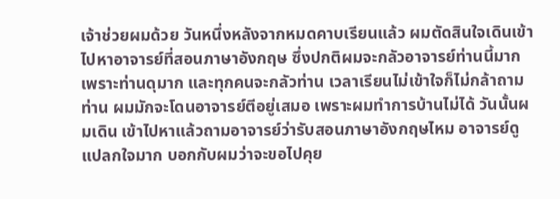เจ้าช่วยผมด้วย วันหนึ่งหลังจากหมดคาบเรียนแล้ว ผมตัดสินใจเดินเข้าไปหาอาจารย์ที่สอนภาษาอังกฤษ ซึ่งปกติผมจะกลัวอาจารย์ท่านนี้มาก เพราะท่านดุมาก และทุกคนจะกลัวท่าน เวลาเรียนไม่เข้าใจก็ไม่กล้าถามท่าน ผมมักจะโดนอาจารย์ตีอยู่เสมอ เพราะผมทำการบ้านไม่ได้ วันนั้นผมเดิน เข้าไปหาแล้วถามอาจารย์ว่ารับสอนภาษาอังกฤษไหม อาจารย์ดูแปลกใจมาก บอกกับผมว่าจะขอไปคุย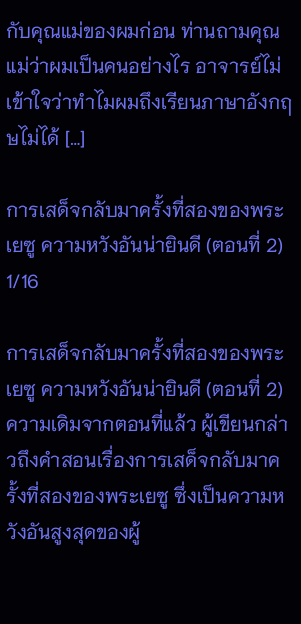กับคุณแม่ของผมก่อน ท่านถามคุณแม่ว่าผมเป็นคนอย่างไร อาจารย์ไม่เข้าใจว่าทำไมผมถึงเรียนภาษาอังกฤษไม่ได้ […]

การเสด็จกลับมาครั้งที่สองของพระเยซู ความหวังอันน่ายินดี (ตอนที่ 2) 1/16

การเสด็จกลับมาครั้งที่สองของพระเยซู ความหวังอันน่ายินดี (ตอนที่ 2) ความเดิมจากตอนที่แล้ว ผู้เขียนกล่าวถึงคำสอนเรื่องการเสด็จกลับมาครั้งที่สองของพระเยซู ซึ่งเป็นความหวังอันสูงสุดของผู้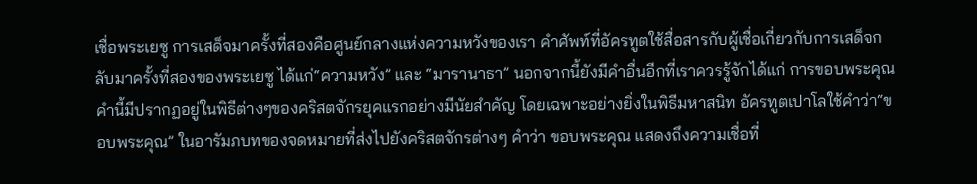เชื่อพระเยซู การเสด็จมาครั้งที่สองคือศูนย์กลางแห่งความหวังของเรา คำศัพท์ที่อัครทูตใช้สื่อสารกับผู้เชื่อเกี่ยวกับการเสด็จกลับมาครั้งที่สองของพระเยซู ได้แก่“ความหวัง” และ “มารานาธา” นอกจากนี้ยังมีคำอื่นอีกที่เราควรรู้จักได้แก่ การขอบพระคุณ คำนี้มีปรากฏอยู่ในพิธีต่างๆของคริสตจักรยุคแรกอย่างมีนัยสำคัญ โดยเฉพาะอย่างยิ่งในพิธีมหาสนิท อัครทูตเปาโลใช้คำว่า“ขอบพระคุณ” ในอารัมภบทของจดหมายที่ส่งไปยังคริสตจักรต่างๆ คำว่า ขอบพระคุณ แสดงถึงความเชื่อที่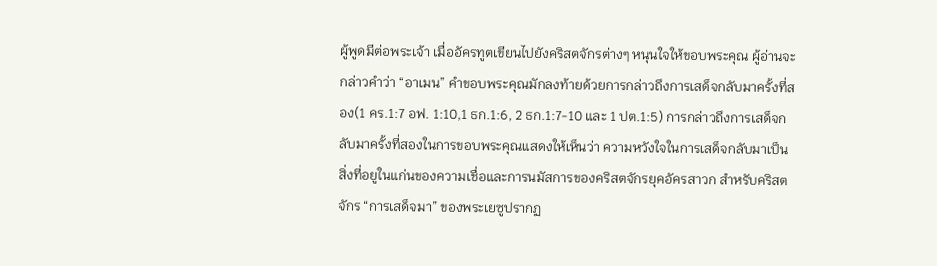ผู้พูดมีต่อพระเจ้า เมื่ออัครทูตเขียนไปยังคริสตจักรต่างๆ หนุนใจให้ขอบพระคุณ ผู้อ่านจะกล่าวคำว่า “อาเมน” คำขอบพระคุณมักลงท้ายด้วยการกล่าวถึงการเสด็จกลับมาครั้งที่สอง(1 คร.1:7 อฟ. 1:10,1 ธก.1:6, 2 ธก.1:7-10 และ 1 ปต.1:5) การกล่าวถึงการเสด็จกลับมาครั้งที่สองในการขอบพระคุณแสดงให้เห็นว่า ความหวังใจในการเสด็จกลับมาเป็นสิ่งที่อยูในแก่นของความเชื่อและการนมัสการของคริสตจักรยุคอัครสาวก สำหรับคริสตจักร “การเสด็จมา” ของพระเยซูปรากฏ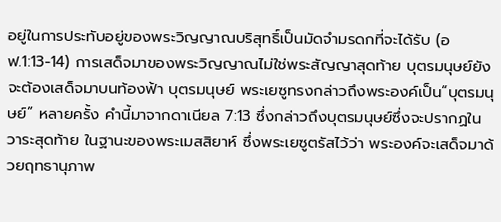อยู่ในการประทับอยู่ของพระวิญญาณบริสุทธิ์เป็นมัดจำมรดกที่จะได้รับ (อฟ.1:13-14) การเสด็จมาของพระวิญญาณไม่ใช่พระสัญญาสุดท้าย บุตรมนุษย์ยังจะต้องเสด็จมาบนท้องฟ้า บุตรมนุษย์ พระเยซูทรงกล่าวถึงพระองค์เป็น“บุตรมนุษย์” หลายครั้ง คำนี้มาจากดาเนียล 7:13 ซึ่งกล่าวถึงบุตรมนุษย์ซึ่งจะปรากฏในวาระสุดท้าย ในฐานะของพระเมสสิยาห์ ซึ่งพระเยซูตรัสไว้ว่า พระองค์จะเสด็จมาด้วยฤทธานุภาพ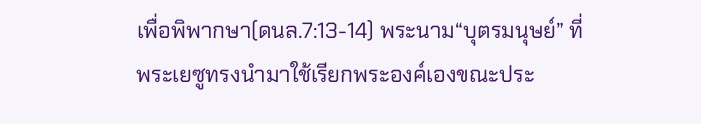เพื่อพิพากษา(ดนล.7:13-14) พระนาม“บุตรมนุษย์” ที่พระเยซูทรงนำมาใช้เรียกพระองค์เองขณะประ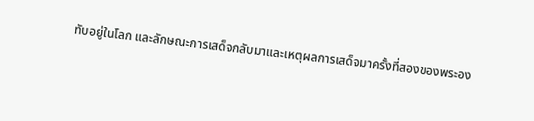ทับอยู่ในโลก และลักษณะการเสด็จกลับมาและเหตุผลการเสด็จมาครั้งที่สองของพระอง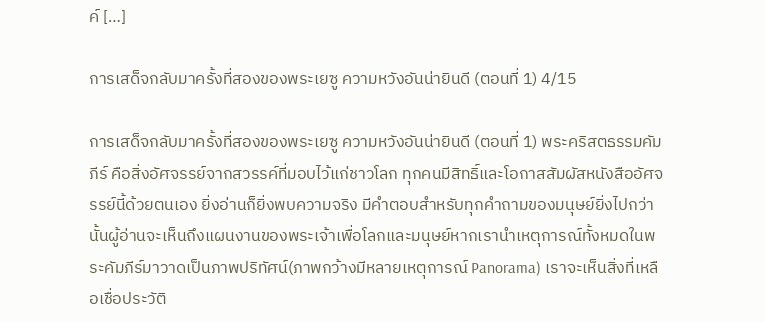ค์ […]

การเสด็จกลับมาครั้งที่สองของพระเยซู ความหวังอันน่ายินดี (ตอนที่ 1) 4/15

การเสด็จกลับมาครั้งที่สองของพระเยซู ความหวังอันน่ายินดี (ตอนที่ 1) พระคริสตธรรมคัมภีร์ คือสิ่งอัศจรรย์จากสวรรค์ที่มอบไว้แก่ชาวโลก ทุกคนมีสิทธิ์และโอกาสสัมผัสหนังสืออัศจรรย์นี้ด้วยตนเอง ยิ่งอ่านก็ยิ่งพบความจริง มีคำตอบสำหรับทุกคำถามของมนุษย์ยิ่งไปกว่านั้นผู้อ่านจะเห็นถึงแผนงานของพระเจ้าเพื่อโลกและมนุษย์หากเรานำเหตุการณ์ทั้งหมดในพระคัมภีร์มาวาดเป็นภาพปริทัศน์(ภาพกว้างมีหลายเหตุการณ์ Panorama) เราจะเห็นสิ่งที่เหลือเชื่อประวัติ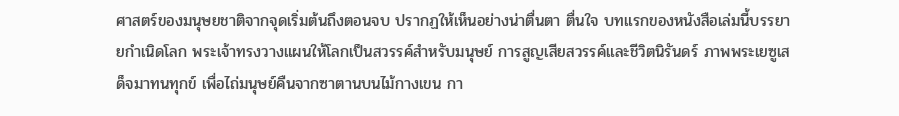ศาสตร์ของมนุษยชาติจากจุดเริ่มต้นถึงตอนจบ ปรากฏให้เห็นอย่างน่าตื่นตา ตื่นใจ บทแรกของหนังสือเล่มนี้บรรยายกำเนิดโลก พระเจ้าทรงวางแผนให้โลกเป็นสวรรค์สำหรับมนุษย์ การสูญเสียสวรรค์และชีวิตนิรันดร์ ภาพพระเยซูเสด็จมาทนทุกข์ เพื่อไถ่มนุษย์คืนจากซาตานบนไม้กางเขน กา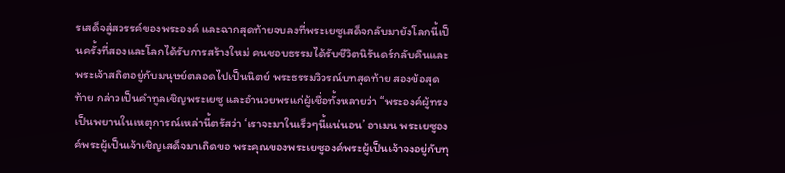รเสด็จสู่สวรรค์ของพระองค์ และฉากสุดท้ายจบลงที่พระเยซูเสด็จกลับมายังโลกนี้เป็นครั้งที่สองและโลกได้รับการสร้างใหม่ คนชอบธรรมได้รับชีวิตนิรันดร์กลับคืนและพระเจ้าสถิตอยู่กับมนุษย์ตลอดไปเป็นนิตย์ พระธรรมวิวรณ์บทสุดท้าย สองข้อสุดท้าย กล่าวเป็นคำทูลเชิญพระเยซู และอำนวยพรแก่ผู้เชื่อทั้งหลายว่า “พระองค์ผู้ทรงเป็นพยานในเหตุการณ์เหล่านี้ตรัสว่า ‘เราจะมาในเร็วๆนี้แน่นอน’ อาเมน พระเยซูองค์พระผู้เป็นเจ้าเชิญเสด็จมาเถิดขอ พระคุณของพระเยซูองค์พระผู้เป็นเจ้าจงอยู่กับทุ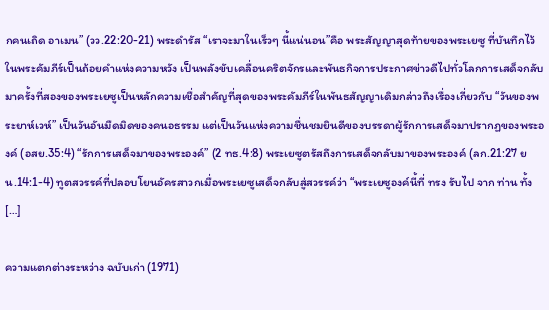กคนเถิด อาเมน” (วว.22:20-21) พระดำรัส “เราจะมาในเร็วๆ นี้แน่นอน”คือ พระสัญญาสุดท้ายของพระเยซู ที่บันทึกไว้ในพระคัมภีร์เป็นถ้อยคำแห่งความหวัง เป็นพลังขับเคลื่อนคริตจักรและพันธกิจการประกาศข่าวดีไปทั่วโลกการเสด็จกลับมาครั้งที่สองของพระเยซูเป็นหลักความเชื่อสำคัญที่สุดของพระคัมภีร์ในพันธสัญญาเดิมกล่าวถึงเรื่องเกี่ยวกับ “วันของพระยาห์เวห์” เป็นวันอันมืดมิดของคนอธรรม แต่เป็นวันแห่งความชื่นชมยินดีของบรรดาผู้รักการเสด็จมาปรากฏของพระองค์ (อสย.35:4) “รักการเสด็จมาของพระองค์” (2 ทธ.4:8) พระเยซูตรัสถึงการเสด็จกลับมาของพระองค์ (ลก.21:27 ยน.14:1-4) ทูตสวรรค์ที่ปลอบโยนอัครสาวกเมื่อพระเยซูเสด็จกลับสู่สวรรค์ว่า “พระเยซูองค์นี้ที่ ทรง รับไป จาก ท่าน ทั้ง […]

ความแตกต่างระหว่าง ฉบับเก่า (1971)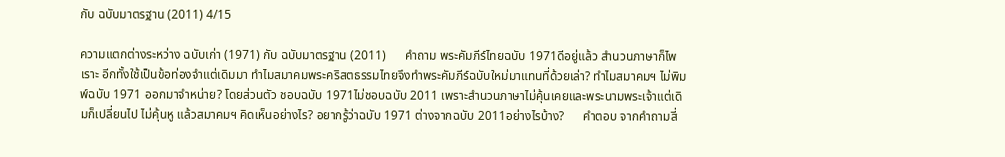กับ ฉบับมาตรฐาน (2011) 4/15

ความแตกต่างระหว่าง ฉบับเก่า (1971) กับ ฉบับมาตรฐาน (2011)      คำถาม พระคัมภีร์ไทยฉบับ 1971ดีอยู่แล้ว สำนวนภาษาก็ไพเราะ อีกทั้งใช้เป็นข้อท่องจำแต่เดิมมา ทำไมสมาคมพระคริสตธรรมไทยจึงทำพระคัมภีร์ฉบับใหม่มาแทนที่ด้วยเล่า? ทำไมสมาคมฯ ไม่พิมพ์ฉบับ 1971 ออกมาจำหน่าย? โดยส่วนตัว ชอบฉบับ 1971ไม่ชอบฉบับ 2011 เพราะสำนวนภาษาไม่คุ้นเคยและพระนามพระเจ้าแต่เดิมก็เปลี่ยนไป ไม่คุ้นหู แล้วสมาคมฯ คิดเห็นอย่างไร? อยากรู้ว่าฉบับ 1971 ต่างจากฉบับ 2011อย่างไรบ้าง?      คำตอบ จากคำถามสี่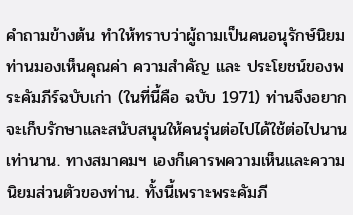คำถามข้างต้น ทำให้ทราบว่าผู้ถามเป็นคนอนุรักษ์นิยม ท่านมองเห็นคุณค่า ความสำคัญ และ ประโยชน์ของพระคัมภีร์ฉบับเก่า (ในที่นี้คือ ฉบับ 1971) ท่านจึงอยากจะเก็บรักษาและสนับสนุนให้คนรุ่นต่อไปได้ใช้ต่อไปนานเท่านาน. ทางสมาคมฯ เองก็เคารพความเห็นและความนิยมส่วนตัวของท่าน. ทั้งนี้เพราะพระคัมภี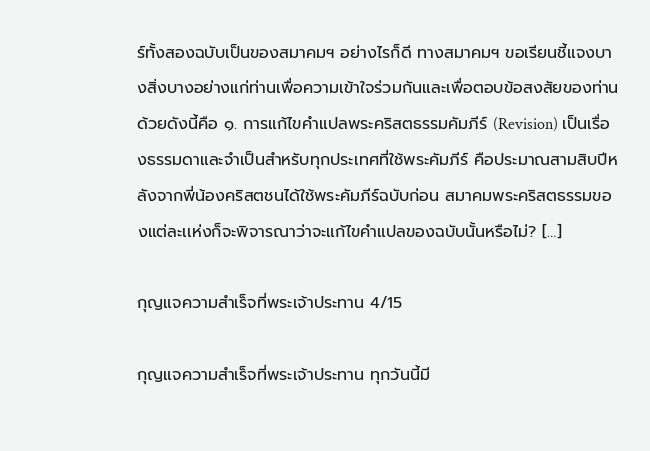ร์ทั้งสองฉบับเป็นของสมาคมฯ อย่างไรก็ดี ทางสมาคมฯ ขอเรียนชี้แจงบางสิ่งบางอย่างแก่ท่านเพื่อความเข้าใจร่วมกันและเพื่อตอบข้อสงสัยของท่านด้วยดังนี้คือ ๑. การแก้ไขคำแปลพระคริสตธรรมคัมภีร์ (Revision) เป็นเรื่องธรรมดาและจำเป็นสำหรับทุกประเทศที่ใช้พระคัมภีร์ คือประมาณสามสิบปีหลังจากพี่น้องคริสตชนได้ใช้พระคัมภีร์ฉบับก่อน สมาคมพระคริสตธรรมของแต่ละเเห่งก็จะพิจารณาว่าจะแก้ไขคำแปลของฉบับนั้นหรือไม่? […]

กุญแจความสำเร็จที่พระเจ้าประทาน 4/15

กุญแจความสำเร็จที่พระเจ้าประทาน ทุกวันนี้มี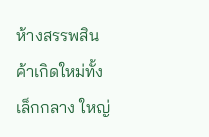ห้างสรรพสินค้าเกิดใหม่ทั้งเล็กกลาง ใหญ่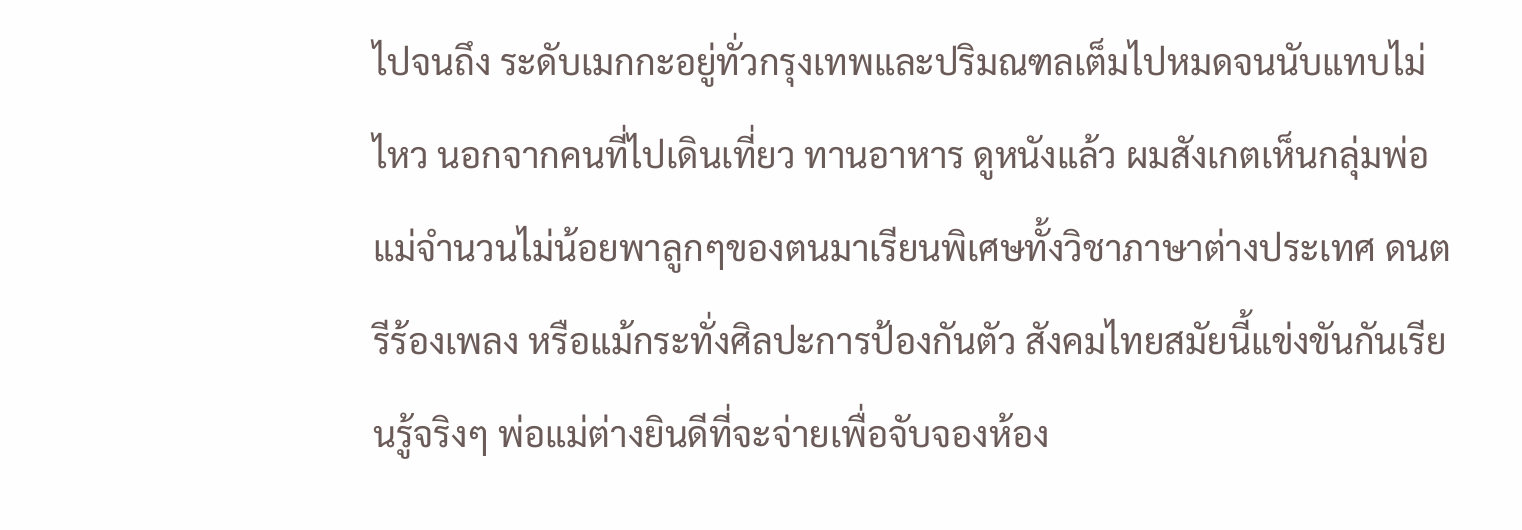ไปจนถึง ระดับเมกกะอยู่ทั่วกรุงเทพและปริมณฑลเต็มไปหมดจนนับแทบไม่ไหว นอกจากคนที่ไปเดินเที่ยว ทานอาหาร ดูหนังแล้ว ผมสังเกตเห็นกลุ่มพ่อแม่จำนวนไม่น้อยพาลูกๆของตนมาเรียนพิเศษทั้งวิชาภาษาต่างประเทศ ดนตรีร้องเพลง หรือแม้กระทั่งศิลปะการป้องกันตัว สังคมไทยสมัยนี้แข่งขันกันเรียนรู้จริงๆ พ่อแม่ต่างยินดีที่จะจ่ายเพื่อจับจองห้อง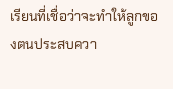เรียนที่เชื่อว่าจะทำให้ลูกของตนประสบควา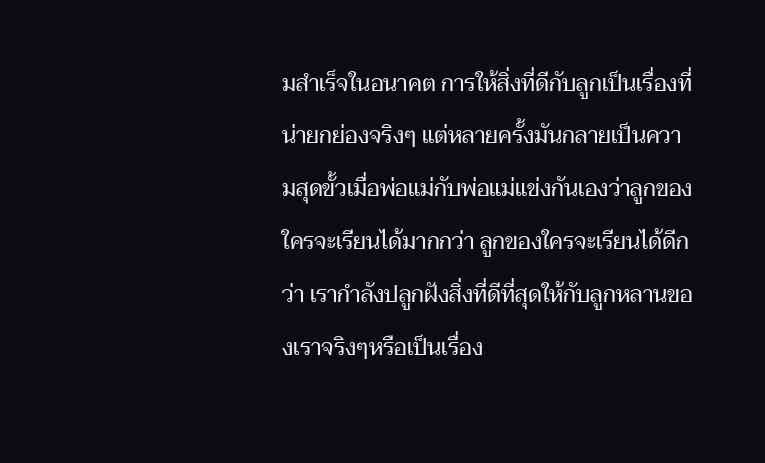มสำเร็จในอนาคต การให้สิ่งที่ดีกับลูกเป็นเรื่องที่น่ายกย่องจริงๆ แต่หลายครั้งมันกลายเป็นความสุดขั้วเมื่อพ่อแม่กับพ่อแม่แข่งกันเองว่าลูกของใครจะเรียนได้มากกว่า ลูกของใครจะเรียนได้ดีกว่า เรากำลังปลูกฝังสิ่งที่ดีที่สุดให้กับลูกหลานของเราจริงๆหรือเป็นเรื่อง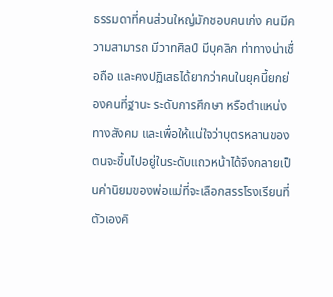ธรรมดาที่คนส่วนใหญ่มักชอบคนเก่ง คนมีความสามารถ มีวาทศิลป์ มีบุคลิก ท่าทางน่าเชื่อถือ และคงปฏิเสธได้ยากว่าคนในยุคนี้ยกย่องคนที่ฐานะ ระดับการศึกษา หรือตำแหน่งทางสังคม และเพื่อให้แน่ใจว่าบุตรหลานของตนจะขึ้นไปอยู่ในระดับแถวหน้าได้จึงกลายเป็นค่านิยมของพ่อแม่ที่จะเลือกสรรโรงเรียนที่ตัวเองคิ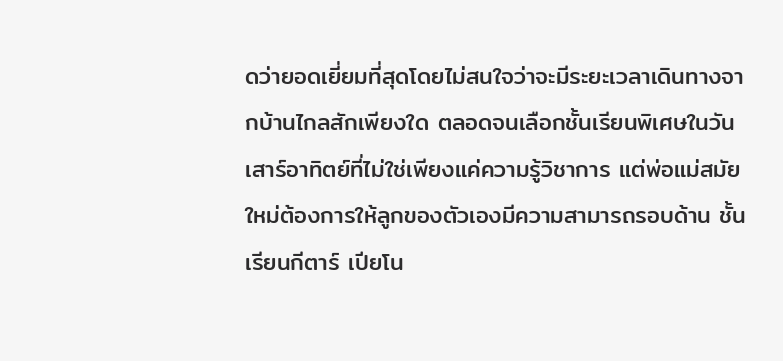ดว่ายอดเยี่ยมที่สุดโดยไม่สนใจว่าจะมีระยะเวลาเดินทางจากบ้านไกลสักเพียงใด ตลอดจนเลือกชั้นเรียนพิเศษในวันเสาร์อาทิตย์ที่ไม่ใช่เพียงแค่ความรู้วิชาการ แต่พ่อแม่สมัยใหม่ต้องการให้ลูกของตัวเองมีความสามารถรอบด้าน ชั้นเรียนกีตาร์ เปียโน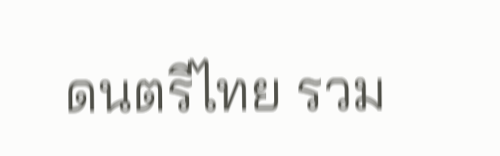ดนตรีไทย รวม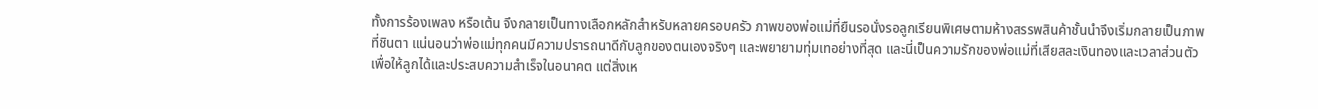ทั้งการร้องเพลง หรือเต้น จึงกลายเป็นทางเลือกหลักสำหรับหลายครอบครัว ภาพของพ่อแม่ที่ยืนรอนั่งรอลูกเรียนพิเศษตามห้างสรรพสินค้าชั้นนำจึงเริ่มกลายเป็นภาพที่ชินตา แน่นอนว่าพ่อแม่ทุกคนมีความปรารถนาดีกับลูกของตนเองจริงๆ และพยายามทุ่มเทอย่างที่สุด และนี่เป็นความรักของพ่อแม่ที่เสียสละเงินทองและเวลาส่วนตัวเพื่อให้ลูกได้และประสบความสำเร็จในอนาคต แต่สิ่งเห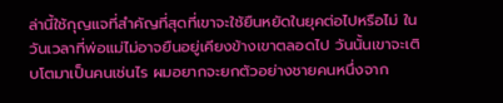ล่านี้ใช้กุญแจที่สำคัญที่สุดที่เขาจะใช้ยืนหยัดในยุคต่อไปหรือไม่ ในวันเวลาที่พ่อแม่ไม่อาจยืนอยู่เคียงข้างเขาตลอดไป วันนั้นเขาจะเติบโตมาเป็นคนเช่นไร ผมอยากจะยกตัวอย่างชายคนหนึ่งจาก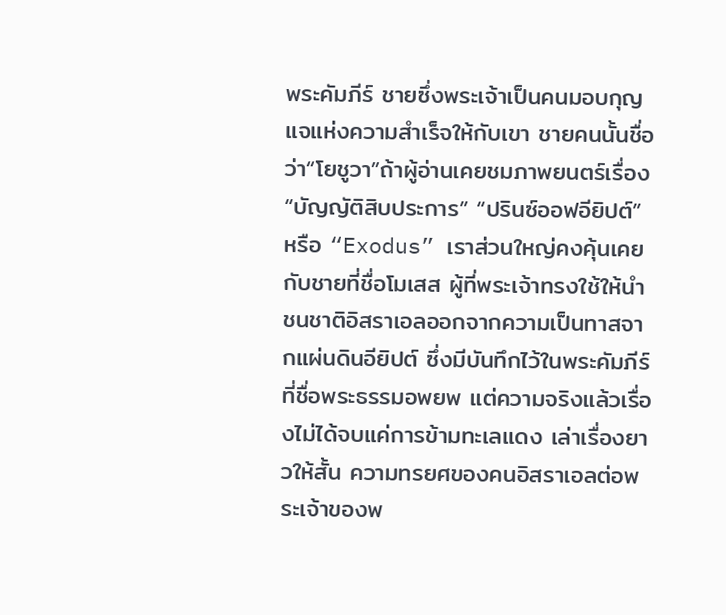พระคัมภีร์ ชายซึ่งพระเจ้าเป็นคนมอบกุญแจแห่งความสำเร็จให้กับเขา ชายคนนั้นชื่อว่า“โยชูวา”ถ้าผู้อ่านเคยชมภาพยนตร์เรื่อง “บัญญัติสิบประการ” “ปรินซ์ออฟอียิปต์” หรือ “Exodus” เราส่วนใหญ่คงคุ้นเคยกับชายที่ชื่อโมเสส ผู้ที่พระเจ้าทรงใช้ให้นำชนชาติอิสราเอลออกจากความเป็นทาสจากแผ่นดินอียิปต์ ซึ่งมีบันทึกไว้ในพระคัมภีร์ที่ชื่อพระธรรมอพยพ แต่ความจริงแล้วเรื่องไม่ได้จบแค่การข้ามทะเลแดง เล่าเรื่องยาวให้สั้น ความทรยศของคนอิสราเอลต่อพระเจ้าของพ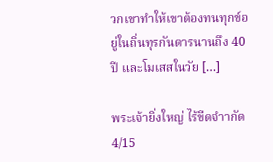วกเขาทำให้เขาต้องทนทุกข์อยู่ในถิ่นทุรกันดารนานถึง 40 ปี และโมเสสในวัย […]

พระเจ้ายิ่งใหญ่ ไร้ขีดจำากัด 4/15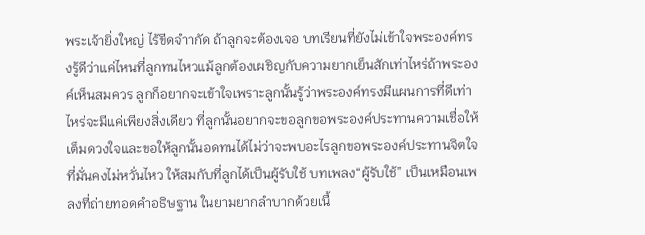พระเจ้ายิ่งใหญ่ ไร้ขีดจำากัด ถ้าลูกจะต้องเจอ บทเรียนที่ยังไม่เข้าใจพระองค์ทรงรู้ดีว่าแค่ไหนที่ลูกทนไหวแม้ลูกต้องเผชิญกับความยากเย็นสักเท่าไหร่ถ้าพระองค์เห็นสมควร ลูกก็อยากจะเข้าใจเพราะลูกนั้นรู้ว่าพระองค์ทรงมีแผนการที่ดีเท่าไหร่จะมีแค่เพียงสิ่งเดียว ที่ลูกนั้นอยากจะขอลูกขอพระองค์ประทานความเชื่อให้เต็มดวงใจและขอให้ลูกนั้นอดทนได้ไม่ว่าจะพบอะไรลูกขอพระองค์ประทานจิตใจ ที่มั่นคงไม่หวั่นไหว ให้สมกับที่ลูกได้เป็นผู้รับใช้ บทเพลง“ผู้รับใช้” เป็นเหมือนเพลงที่ถ่ายทอดคำอธิษฐาน ในยามยากลำบากด้วยเนื้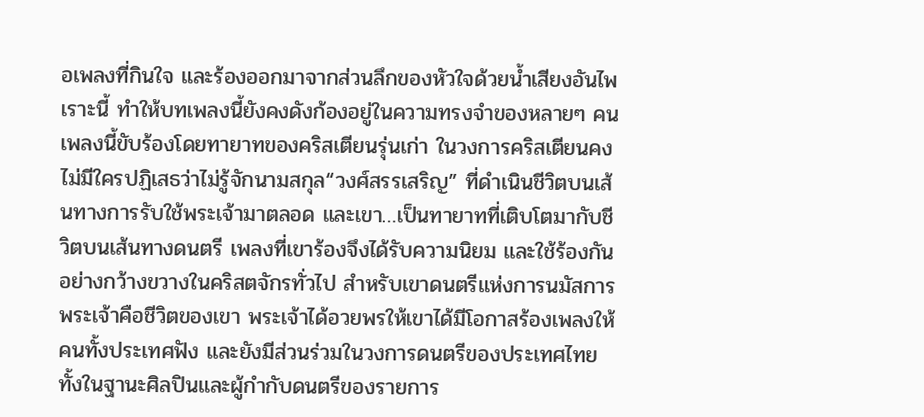อเพลงที่กินใจ และร้องออกมาจากส่วนลึกของหัวใจด้วยน้ำเสียงอันไพเราะนี้ ทำให้บทเพลงนี้ยังคงดังก้องอยู่ในความทรงจำของหลายๆ คน เพลงนี้ขับร้องโดยทายาทของคริสเตียนรุ่นเก่า ในวงการคริสเตียนคงไม่มีใครปฏิเสธว่าไม่รู้จักนามสกุล“วงศ์สรรเสริญ” ที่ดำเนินชีวิตบนเส้นทางการรับใช้พระเจ้ามาตลอด และเขา…เป็นทายาทที่เติบโตมากับชีวิตบนเส้นทางดนตรี เพลงที่เขาร้องจึงได้รับความนิยม และใช้ร้องกันอย่างกว้างขวางในคริสตจักรทั่วไป สำหรับเขาดนตรีแห่งการนมัสการพระเจ้าคือชีวิตของเขา พระเจ้าได้อวยพรให้เขาได้มีโอกาสร้องเพลงให้คนทั้งประเทศฟัง และยังมีส่วนร่วมในวงการดนตรีของประเทศไทย ทั้งในฐานะศิลปินและผู้กำกับดนตรีของรายการ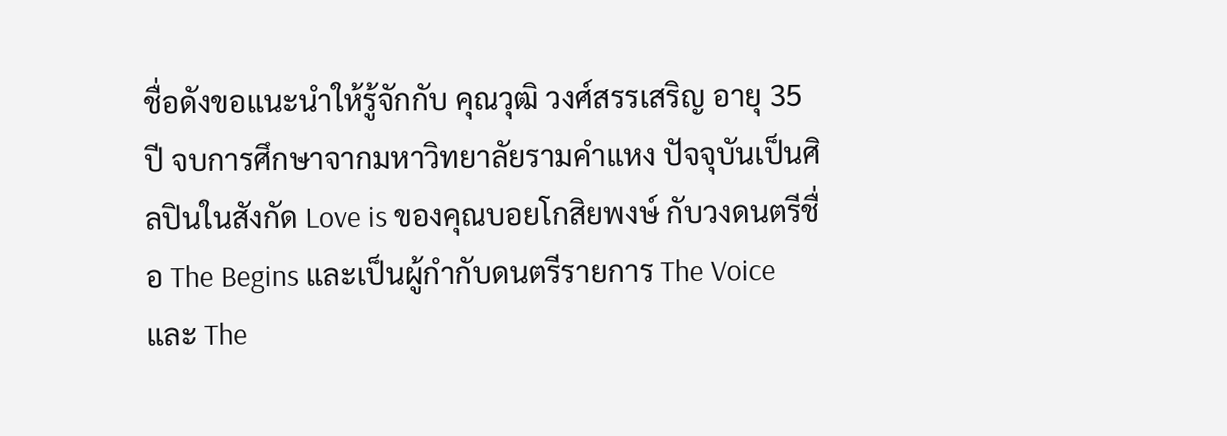ชื่อดังขอแนะนำให้รู้จักกับ คุณวุฒิ วงศ์สรรเสริญ อายุ 35 ปี จบการศึกษาจากมหาวิทยาลัยรามคำแหง ปัจจุบันเป็นศิลปินในสังกัด Love is ของคุณบอยโกสิยพงษ์ กับวงดนตรีชื่อ The Begins และเป็นผู้กำกับดนตรีรายการ The Voice และ The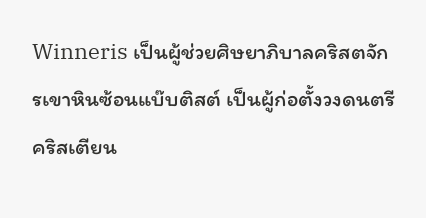Winneris เป็นผู้ช่วยศิษยาภิบาลคริสตจักรเขาหินซ้อนแบ๊บติสต์ เป็นผู้ก่อตั้งวงดนตรีคริสเตียน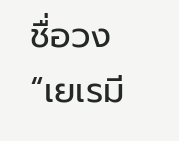ชื่อวง “เยเรมี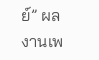ย์” ผลงานเพ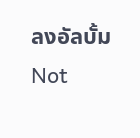ลงอัลบั้ม Not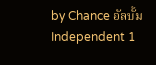by Chance อัลบั้ม Independent 1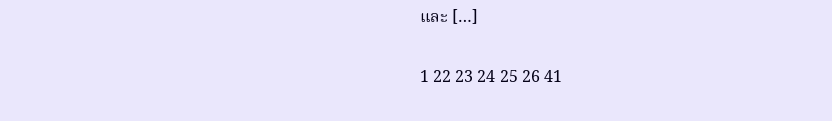และ […]

1 22 23 24 25 26 41